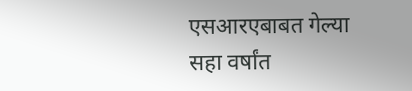एसआरएबाबत गेल्या सहा वर्षांत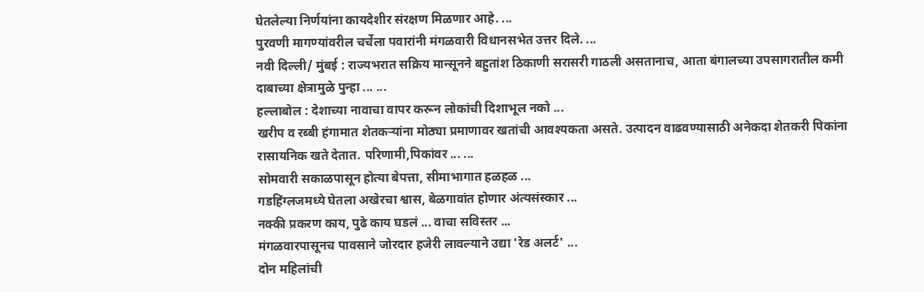घेतलेल्या निर्णयांना कायदेशीर संरक्षण मिळणार आहे. ...
पुरवणी मागण्यांवरील चर्चेला पवारांनी मंगळवारी विधानसभेत उत्तर दिले. ...
नवी दिल्ली/ मुंबई : राज्यभरात सक्रिय मान्सूनने बहुतांश ठिकाणी सरासरी गाठली असतानाच, आता बंगालच्या उपसागरातील कमी दाबाच्या क्षेत्रामुळे पुन्हा ... ...
हल्लाबोल : देशाच्या नावाचा वापर करून लोकांची दिशाभूल नको ...
खरीप व रब्बी हंगामात शेतकऱ्यांना मोठ्या प्रमाणावर खतांची आवश्यकता असते. उत्पादन वाढवण्यासाठी अनेकदा शेतकरी पिकांना रासायनिक खते देतात. परिणामी,पिकांवर ... ...
सोमवारी सकाळपासून होत्या बेपत्ता, सीमाभागात हळहळ ...
गडहिंग्लजमध्ये घेतला अखेरचा श्वास, बेळगावांत होणार अंत्यसंस्कार ...
नक्की प्रकरण काय, पुढे काय घडलं ... वाचा सविस्तर ...
मंगळवारपासूनच पावसाने जोरदार हजेरी लावल्याने उद्या 'रेड अलर्ट' ...
दोन महिलांची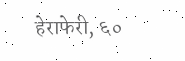हेराफेरी, ६०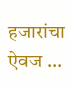हजारांचा ऐवज ...